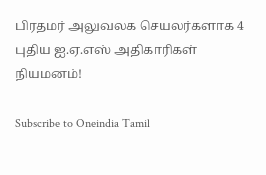பிரதமர் அலுவலக செயலர்களாக 4 புதிய ஐ.ஏ.எஸ் அதிகாரிகள் நியமனம்!

Subscribe to Oneindia Tamil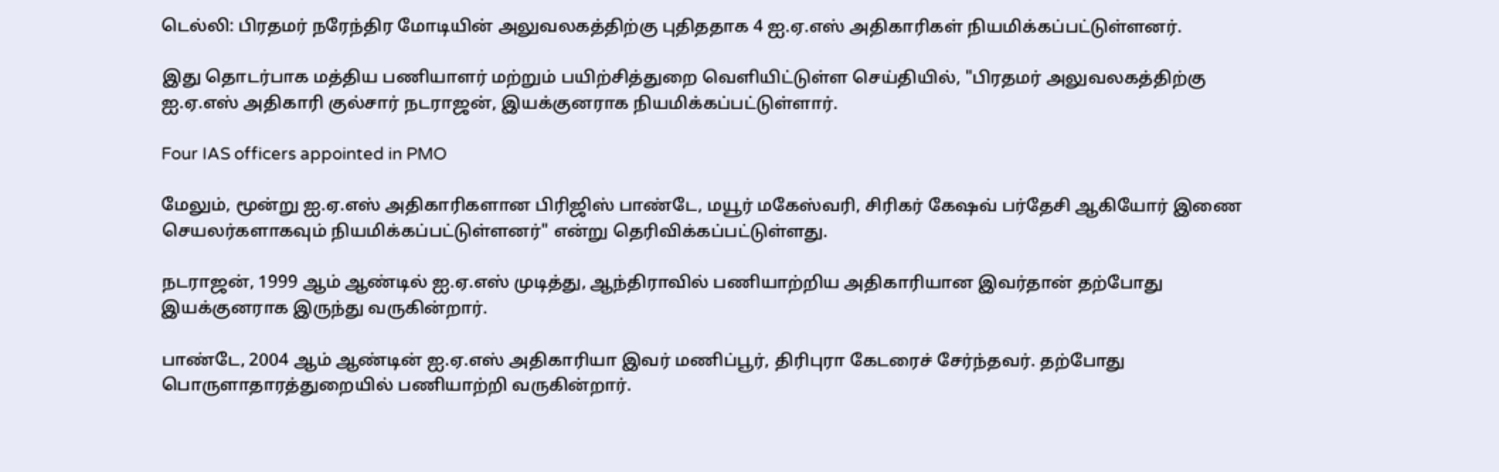டெல்லி: பிரதமர் நரேந்திர மோடியின் அலுவலகத்திற்கு புதிததாக 4 ஐ.ஏ.எஸ் அதிகாரிகள் நியமிக்கப்பட்டுள்ளனர்.

இது தொடர்பாக மத்திய பணியாளர் மற்றும் பயிற்சித்துறை வெளியிட்டுள்ள செய்தியில், "பிரதமர் அலுவலகத்திற்கு ஐ.ஏ.எஸ் அதிகாரி குல்சார் நடராஜன், இயக்குனராக நியமிக்கப்பட்டுள்ளார்.

Four IAS officers appointed in PMO

மேலும், மூன்று ஐ.ஏ.எஸ் அதிகாரிகளான பிரிஜிஸ் பாண்டே, மயூர் மகேஸ்வரி, சிரிகர் கேஷவ் பர்தேசி ஆகியோர் இணை செயலர்களாகவும் நியமிக்கப்பட்டுள்ளனர்" என்று தெரிவிக்கப்பட்டுள்ளது.

நடராஜன், 1999 ஆம் ஆண்டில் ஐ.ஏ.எஸ் முடித்து, ஆந்திராவில் பணியாற்றிய அதிகாரியான இவர்தான் தற்போது இயக்குனராக இருந்து வருகின்றார்.

பாண்டே, 2004 ஆம் ஆண்டின் ஐ.ஏ.எஸ் அதிகாரியா இவர் மணிப்பூர், திரிபுரா கேடரைச் சேர்ந்தவர். தற்போது பொருளாதாரத்துறையில் பணியாற்றி வருகின்றார்.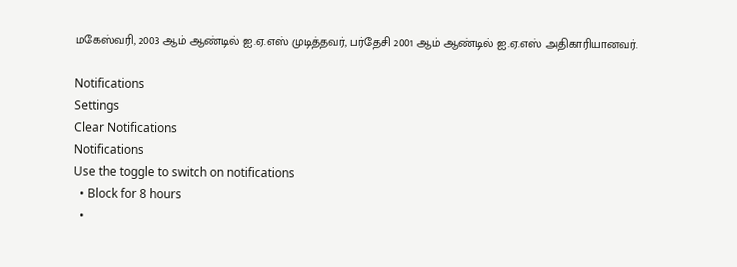மகேஸ்வரி, 2003 ஆம் ஆண்டில் ஐ.ஏ.எஸ் முடித்தவர், பர்தேசி 2001 ஆம் ஆண்டில் ஐ.ஏ.எஸ் அதிகாரியானவர்.

Notifications
Settings
Clear Notifications
Notifications
Use the toggle to switch on notifications
  • Block for 8 hours
  •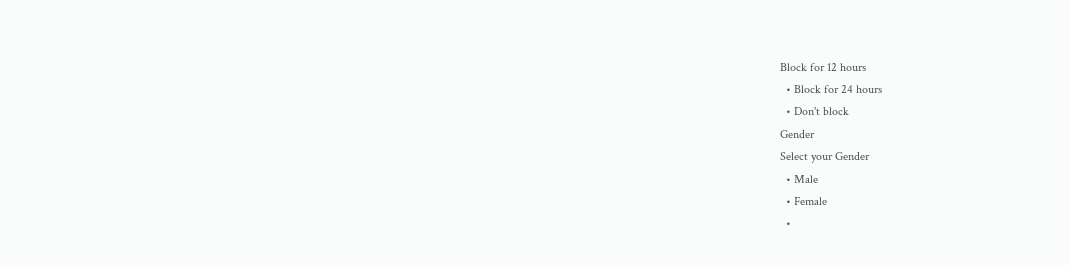Block for 12 hours
  • Block for 24 hours
  • Don't block
Gender
Select your Gender
  • Male
  • Female
  •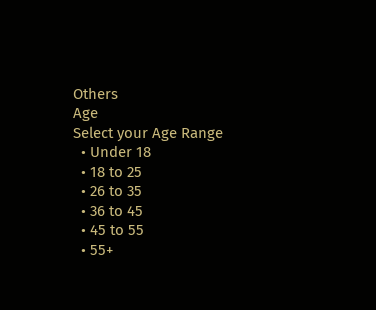Others
Age
Select your Age Range
  • Under 18
  • 18 to 25
  • 26 to 35
  • 36 to 45
  • 45 to 55
  • 55+